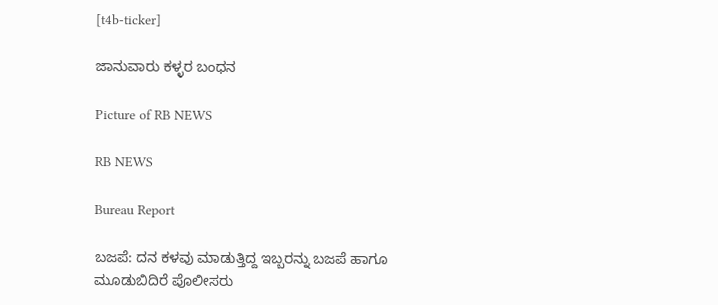[t4b-ticker]

ಜಾನುವಾರು ಕಳ್ಳರ ಬಂಧನ

Picture of RB NEWS

RB NEWS

Bureau Report

ಬಜಪೆ: ದನ ಕಳವು ಮಾಡುತ್ತಿದ್ದ ಇಬ್ಬರನ್ನು ಬಜಪೆ ಹಾಗೂ ಮೂಡುಬಿದಿರೆ ಪೊಲೀಸರು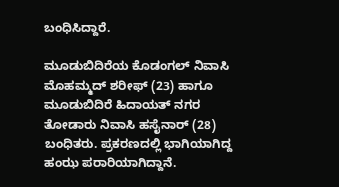ಬಂಧಿಸಿದ್ದಾರೆ.

ಮೂಡುಬಿದಿರೆಯ ಕೊಡಂಗಲ್ ನಿವಾಸಿ ಮೊಹಮ್ಮದ್ ಶರೀಫ್ (23) ಹಾಗೂ ಮೂಡುಬಿದಿರೆ ಹಿದಾಯತ್ ನಗರ ತೋಡಾರು ನಿವಾಸಿ ಹಸೈನಾರ್ (28) ಬಂಧಿತರು. ಪ್ರಕರಣದಲ್ಲಿ ಭಾಗಿಯಾಗಿದ್ದ ಹಂಝ ಪರಾರಿಯಾಗಿದ್ದಾನೆ.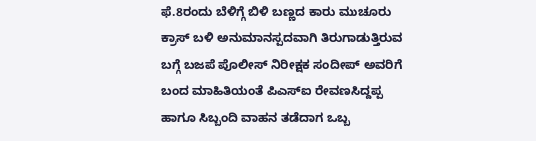ಫೆ.8ರಂದು ಬೆಳಿಗ್ಗೆ ಬಿಳಿ ಬಣ್ಣದ ಕಾರು ಮುಚೂರು ಕ್ರಾಸ್ ಬಳಿ ಅನುಮಾನಸ್ಪದವಾಗಿ ತಿರುಗಾಡುತ್ತಿರುವ ಬಗ್ಗೆ ಬಜಪೆ ಪೊಲೀಸ್ ನಿರೀಕ್ಷಕ ಸಂದೀಪ್ ಅವರಿಗೆ ಬಂದ ಮಾಹಿತಿಯಂತೆ ಪಿಎಸ್‌ಐ ರೇವಣಸಿದ್ದಪ್ಪ ಹಾಗೂ ಸಿಬ್ಬಂದಿ ವಾಹನ ತಡೆದಾಗ ಒಬ್ಬ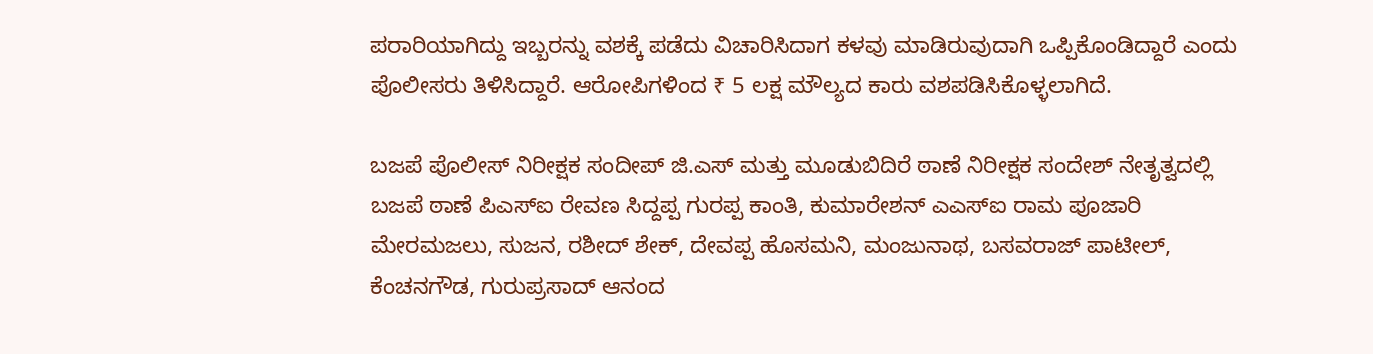ಪರಾರಿಯಾಗಿದ್ದು ಇಬ್ಬರನ್ನು ವಶಕ್ಕೆ ಪಡೆದು ವಿಚಾರಿಸಿದಾಗ ಕಳವು ಮಾಡಿರುವುದಾಗಿ ಒಪ್ಪಿಕೊಂಡಿದ್ದಾರೆ ಎಂದು ಪೊಲೀಸರು ತಿಳಿಸಿದ್ದಾರೆ. ಆರೋಪಿಗಳಿಂದ ₹ 5 ಲಕ್ಷ ಮೌಲ್ಯದ ಕಾರು ವಶಪಡಿಸಿಕೊಳ್ಳಲಾಗಿದೆ.

ಬಜಪೆ ಪೊಲೀಸ್ ನಿರೀಕ್ಷಕ ಸಂದೀಪ್ ಜಿ.ಎಸ್ ಮತ್ತು ಮೂಡುಬಿದಿರೆ ಠಾಣೆ ನಿರೀಕ್ಷಕ ಸಂದೇಶ್‌ ನೇತೃತ್ವದಲ್ಲಿ ಬಜಪೆ ಠಾಣೆ ಪಿಎಸ್‌ಐ ರೇವಣ ಸಿದ್ದಪ್ಪ ಗುರಪ್ಪ ಕಾಂತಿ, ಕುಮಾರೇಶನ್ ಎಎಸ್‌ಐ ರಾಮ ಪೂಜಾರಿ ಮೇರಮಜಲು, ಸುಜನ, ರಶೀದ್‌ ಶೇಕ್, ದೇವಪ್ಪ ಹೊಸಮನಿ, ಮಂಜುನಾಥ, ಬಸವರಾಜ್ ಪಾಟೀಲ್‌, ಕೆಂಚನಗೌಡ, ಗುರುಪ್ರಸಾದ್ ಆನಂದ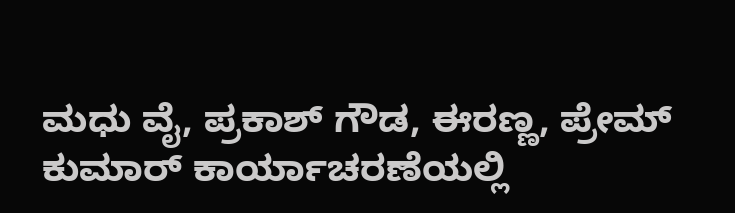ಮಧು ವೈ, ಪ್ರಕಾಶ್‌ ಗೌಡ, ಈರಣ್ಣ, ಪ್ರೇಮ್ ಕುಮಾ‌ರ್ ಕಾರ್ಯಾಚರಣೆಯಲ್ಲಿ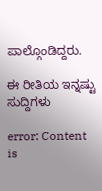ಪಾಲ್ಗೊಂಡಿದ್ದರು.

ಈ ರೀತಿಯ ಇನ್ನಷ್ಟು ಸುದ್ದಿಗಳು

error: Content is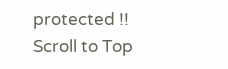protected !!
Scroll to Top